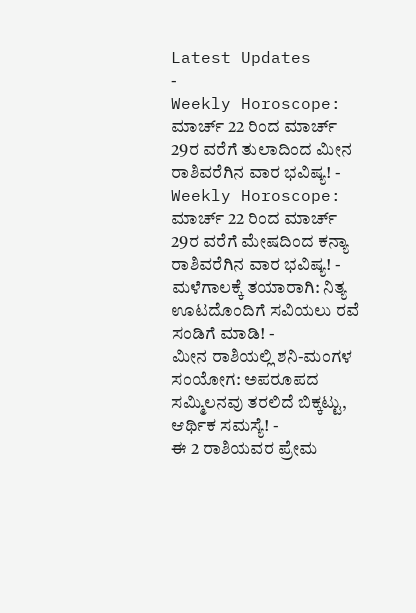Latest Updates
-
Weekly Horoscope: ಮಾರ್ಚ್ 22 ರಿಂದ ಮಾರ್ಚ್ 29ರ ವರೆಗೆ ತುಲಾದಿಂದ ಮೀನ ರಾಶಿವರೆಗಿನ ವಾರ ಭವಿಷ್ಯ! -
Weekly Horoscope: ಮಾರ್ಚ್ 22 ರಿಂದ ಮಾರ್ಚ್ 29ರ ವರೆಗೆ ಮೇಷದಿಂದ ಕನ್ಯಾ ರಾಶಿವರೆಗಿನ ವಾರ ಭವಿಷ್ಯ! -
ಮಳೆಗಾಲಕ್ಕೆ ತಯಾರಾಗಿ: ನಿತ್ಯ ಊಟದೊಂದಿಗೆ ಸವಿಯಲು ರವೆ ಸಂಡಿಗೆ ಮಾಡಿ! -
ಮೀನ ರಾಶಿಯಲ್ಲಿ ಶನಿ-ಮಂಗಳ ಸಂಯೋಗ: ಅಪರೂಪದ ಸಮ್ಮಿಲನವು ತರಲಿದೆ ಬಿಕ್ಕಟ್ಟು, ಆರ್ಥಿಕ ಸಮಸ್ಯೆ! -
ಈ 2 ರಾಶಿಯವರ ಪ್ರೇಮ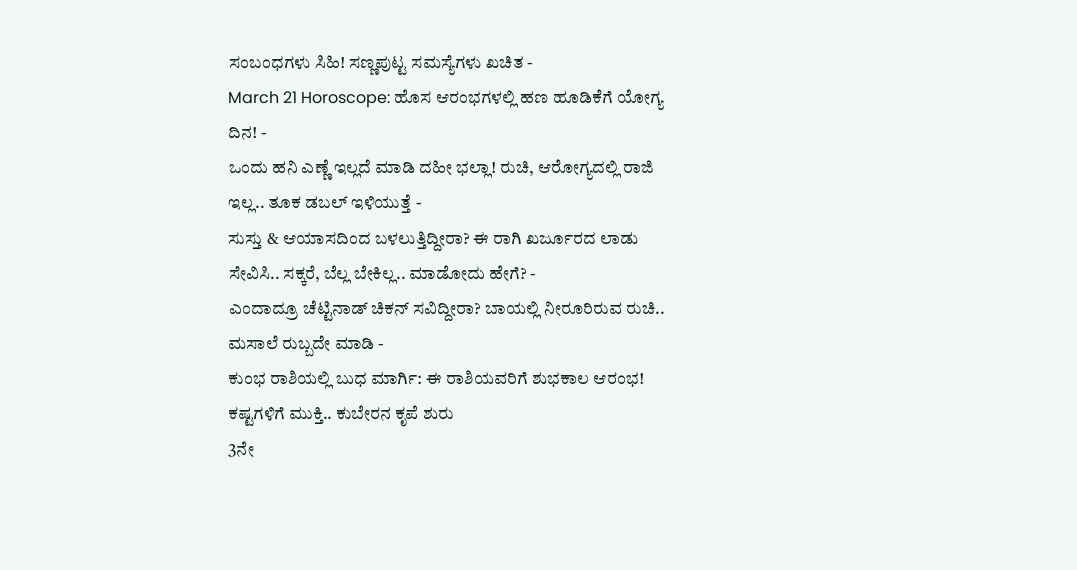ಸಂಬಂಧಗಳು ಸಿಹಿ! ಸಣ್ಣಪುಟ್ಟ ಸಮಸ್ಯೆಗಳು ಖಚಿತ -
March 21 Horoscope: ಹೊಸ ಆರಂಭಗಳಲ್ಲಿ ಹಣ ಹೂಡಿಕೆಗೆ ಯೋಗ್ಯ ದಿನ! -
ಒಂದು ಹನಿ ಎಣ್ಣೆ ಇಲ್ಲದೆ ಮಾಡಿ ದಹೀ ಭಲ್ಲಾ! ರುಚಿ, ಆರೋಗ್ಯದಲ್ಲಿ ರಾಜಿ ಇಲ್ಲ.. ತೂಕ ಡಬಲ್ ಇಳಿಯುತ್ತೆ -
ಸುಸ್ತು & ಆಯಾಸದಿಂದ ಬಳಲುತ್ತಿದ್ದೀರಾ? ಈ ರಾಗಿ ಖರ್ಜೂರದ ಲಾಡು ಸೇವಿಸಿ.. ಸಕ್ಕರೆ, ಬೆಲ್ಲ ಬೇಕಿಲ್ಲ.. ಮಾಡೋದು ಹೇಗೆ? -
ಎಂದಾದ್ರೂ ಚೆಟ್ಟಿನಾಡ್ ಚಿಕನ್ ಸವಿದ್ದೀರಾ? ಬಾಯಲ್ಲಿ ನೀರೂರಿರುವ ರುಚಿ.. ಮಸಾಲೆ ರುಬ್ಬದೇ ಮಾಡಿ -
ಕುಂಭ ರಾಶಿಯಲ್ಲಿ ಬುಧ ಮಾರ್ಗಿ: ಈ ರಾಶಿಯವರಿಗೆ ಶುಭಕಾಲ ಆರಂಭ! ಕಷ್ಟಗಳಿಗೆ ಮುಕ್ತಿ.. ಕುಬೇರನ ಕೃಪೆ ಶುರು
3ನೇ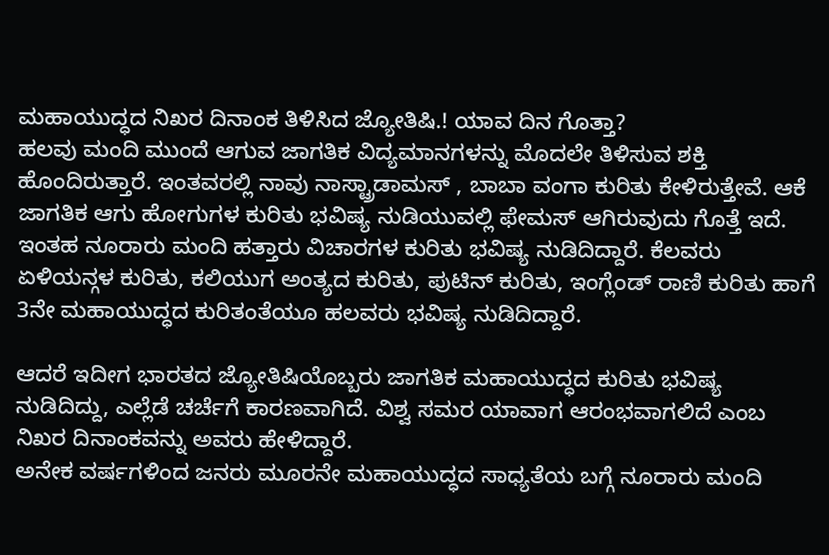ಮಹಾಯುದ್ಧದ ನಿಖರ ದಿನಾಂಕ ತಿಳಿಸಿದ ಜ್ಯೋತಿಷಿ.! ಯಾವ ದಿನ ಗೊತ್ತಾ?
ಹಲವು ಮಂದಿ ಮುಂದೆ ಆಗುವ ಜಾಗತಿಕ ವಿದ್ಯಮಾನಗಳನ್ನು ಮೊದಲೇ ತಿಳಿಸುವ ಶಕ್ತಿ ಹೊಂದಿರುತ್ತಾರೆ. ಇಂತವರಲ್ಲಿ ನಾವು ನಾಸ್ಟ್ರಾಡಾಮಸ್ , ಬಾಬಾ ವಂಗಾ ಕುರಿತು ಕೇಳಿರುತ್ತೇವೆ. ಆಕೆ ಜಾಗತಿಕ ಆಗು ಹೋಗುಗಳ ಕುರಿತು ಭವಿಷ್ಯ ನುಡಿಯುವಲ್ಲಿ ಫೇಮಸ್ ಆಗಿರುವುದು ಗೊತ್ತೆ ಇದೆ.
ಇಂತಹ ನೂರಾರು ಮಂದಿ ಹತ್ತಾರು ವಿಚಾರಗಳ ಕುರಿತು ಭವಿಷ್ಯ ನುಡಿದಿದ್ದಾರೆ. ಕೆಲವರು ಏಳಿಯನ್ಗಳ ಕುರಿತು, ಕಲಿಯುಗ ಅಂತ್ಯದ ಕುರಿತು, ಪುಟಿನ್ ಕುರಿತು, ಇಂಗ್ಲೆಂಡ್ ರಾಣಿ ಕುರಿತು ಹಾಗೆ 3ನೇ ಮಹಾಯುದ್ಧದ ಕುರಿತಂತೆಯೂ ಹಲವರು ಭವಿಷ್ಯ ನುಡಿದಿದ್ದಾರೆ.

ಆದರೆ ಇದೀಗ ಭಾರತದ ಜ್ಯೋತಿಷಿಯೊಬ್ಬರು ಜಾಗತಿಕ ಮಹಾಯುದ್ಧದ ಕುರಿತು ಭವಿಷ್ಯ ನುಡಿದಿದ್ದು, ಎಲ್ಲೆಡೆ ಚರ್ಚೆಗೆ ಕಾರಣವಾಗಿದೆ. ವಿಶ್ವ ಸಮರ ಯಾವಾಗ ಆರಂಭವಾಗಲಿದೆ ಎಂಬ ನಿಖರ ದಿನಾಂಕವನ್ನು ಅವರು ಹೇಳಿದ್ದಾರೆ.
ಅನೇಕ ವರ್ಷಗಳಿಂದ ಜನರು ಮೂರನೇ ಮಹಾಯುದ್ಧದ ಸಾಧ್ಯತೆಯ ಬಗ್ಗೆ ನೂರಾರು ಮಂದಿ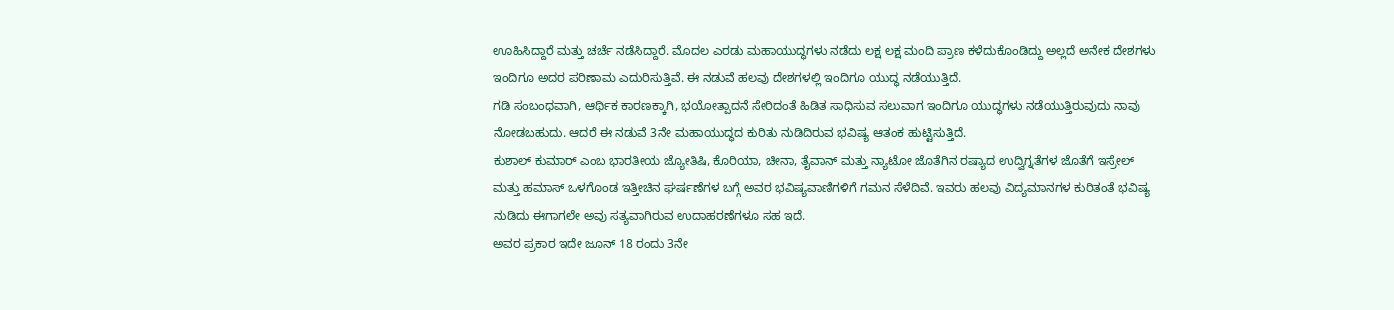ಊಹಿಸಿದ್ದಾರೆ ಮತ್ತು ಚರ್ಚೆ ನಡೆಸಿದ್ದಾರೆ. ಮೊದಲ ಎರಡು ಮಹಾಯುದ್ಧಗಳು ನಡೆದು ಲಕ್ಷ ಲಕ್ಷ ಮಂದಿ ಪ್ರಾಣ ಕಳೆದುಕೊಂಡಿದ್ದು ಅಲ್ಲದೆ ಅನೇಕ ದೇಶಗಳು ಇಂದಿಗೂ ಅದರ ಪರಿಣಾಮ ಎದುರಿಸುತ್ತಿವೆ. ಈ ನಡುವೆ ಹಲವು ದೇಶಗಳಲ್ಲಿ ಇಂದಿಗೂ ಯುದ್ಧ ನಡೆಯುತ್ತಿದೆ.
ಗಡಿ ಸಂಬಂಧವಾಗಿ, ಆರ್ಥಿಕ ಕಾರಣಕ್ಕಾಗಿ, ಭಯೋತ್ಪಾದನೆ ಸೇರಿದಂತೆ ಹಿಡಿತ ಸಾಧಿಸುವ ಸಲುವಾಗ ಇಂದಿಗೂ ಯುದ್ಧಗಳು ನಡೆಯುತ್ತಿರುವುದು ನಾವು ನೋಡಬಹುದು. ಆದರೆ ಈ ನಡುವೆ 3ನೇ ಮಹಾಯುದ್ಧದ ಕುರಿತು ನುಡಿದಿರುವ ಭವಿಷ್ಯ ಆತಂಕ ಹುಟ್ಟಿಸುತ್ತಿದೆ.
ಕುಶಾಲ್ ಕುಮಾರ್ ಎಂಬ ಭಾರತೀಯ ಜ್ಯೋತಿಷಿ, ಕೊರಿಯಾ, ಚೀನಾ, ತೈವಾನ್ ಮತ್ತು ನ್ಯಾಟೋ ಜೊತೆಗಿನ ರಷ್ಯಾದ ಉದ್ವಿಗ್ನತೆಗಳ ಜೊತೆಗೆ ಇಸ್ರೇಲ್ ಮತ್ತು ಹಮಾಸ್ ಒಳಗೊಂಡ ಇತ್ತೀಚಿನ ಘರ್ಷಣೆಗಳ ಬಗ್ಗೆ ಅವರ ಭವಿಷ್ಯವಾಣಿಗಳಿಗೆ ಗಮನ ಸೆಳೆದಿವೆ. ಇವರು ಹಲವು ವಿದ್ಯಮಾನಗಳ ಕುರಿತಂತೆ ಭವಿಷ್ಯ ನುಡಿದು ಈಗಾಗಲೇ ಅವು ಸತ್ಯವಾಗಿರುವ ಉದಾಹರಣೆಗಳೂ ಸಹ ಇದೆ.
ಅವರ ಪ್ರಕಾರ ಇದೇ ಜೂನ್ 18 ರಂದು 3ನೇ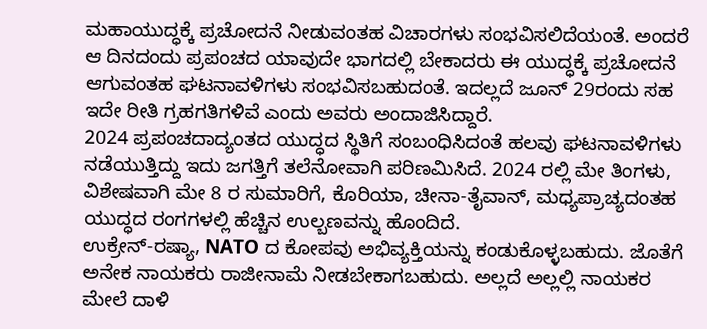ಮಹಾಯುದ್ಧಕ್ಕೆ ಪ್ರಚೋದನೆ ನೀಡುವಂತಹ ವಿಚಾರಗಳು ಸಂಭವಿಸಲಿದೆಯಂತೆ. ಅಂದರೆ ಆ ದಿನದಂದು ಪ್ರಪಂಚದ ಯಾವುದೇ ಭಾಗದಲ್ಲಿ ಬೇಕಾದರು ಈ ಯುದ್ಧಕ್ಕೆ ಪ್ರಚೋದನೆ ಆಗುವಂತಹ ಘಟನಾವಳಿಗಳು ಸಂಭವಿಸಬಹುದಂತೆ. ಇದಲ್ಲದೆ ಜೂನ್ 29ರಂದು ಸಹ ಇದೇ ರೀತಿ ಗ್ರಹಗತಿಗಳಿವೆ ಎಂದು ಅವರು ಅಂದಾಜಿಸಿದ್ದಾರೆ.
2024 ಪ್ರಪಂಚದಾದ್ಯಂತದ ಯುದ್ಧದ ಸ್ಥಿತಿಗೆ ಸಂಬಂಧಿಸಿದಂತೆ ಹಲವು ಘಟನಾವಳಿಗಳು ನಡೆಯುತ್ತಿದ್ದು ಇದು ಜಗತ್ತಿಗೆ ತಲೆನೋವಾಗಿ ಪರಿಣಮಿಸಿದೆ. 2024 ರಲ್ಲಿ ಮೇ ತಿಂಗಳು, ವಿಶೇಷವಾಗಿ ಮೇ 8 ರ ಸುಮಾರಿಗೆ, ಕೊರಿಯಾ, ಚೀನಾ-ತೈವಾನ್, ಮಧ್ಯಪ್ರಾಚ್ಯದಂತಹ ಯುದ್ಧದ ರಂಗಗಳಲ್ಲಿ ಹೆಚ್ಚಿನ ಉಲ್ಬಣವನ್ನು ಹೊಂದಿದೆ.
ಉಕ್ರೇನ್-ರಷ್ಯಾ, NATO ದ ಕೋಪವು ಅಭಿವ್ಯಕ್ತಿಯನ್ನು ಕಂಡುಕೊಳ್ಳಬಹುದು. ಜೊತೆಗೆ ಅನೇಕ ನಾಯಕರು ರಾಜೀನಾಮೆ ನೀಡಬೇಕಾಗಬಹುದು. ಅಲ್ಲದೆ ಅಲ್ಲಲ್ಲಿ ನಾಯಕರ ಮೇಲೆ ದಾಳಿ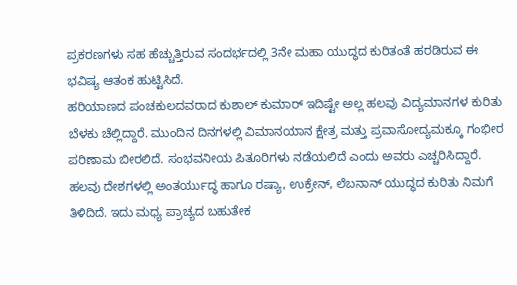ಪ್ರಕರಣಗಳು ಸಹ ಹೆಚ್ಚುತ್ತಿರುವ ಸಂದರ್ಭದಲ್ಲಿ 3ನೇ ಮಹಾ ಯುದ್ಧದ ಕುರಿತಂತೆ ಹರಡಿರುವ ಈ ಭವಿಷ್ಯ ಆತಂಕ ಹುಟ್ಟಿಸಿದೆ.
ಹರಿಯಾಣದ ಪಂಚಕುಲದವರಾದ ಕುಶಾಲ್ ಕುಮಾರ್ ಇದಿಷ್ಟೇ ಅಲ್ಲ ಹಲವು ವಿದ್ಯಮಾನಗಳ ಕುರಿತು ಬೆಳಕು ಚೆಲ್ಲಿದ್ದಾರೆ. ಮುಂದಿನ ದಿನಗಳಲ್ಲಿ ವಿಮಾನಯಾನ ಕ್ಷೇತ್ರ ಮತ್ತು ಪ್ರವಾಸೋದ್ಯಮಕ್ಕೂ ಗಂಭೀರ ಪರಿಣಾಮ ಬೀರಲಿದೆ. ಸಂಭವನೀಯ ಪಿತೂರಿಗಳು ನಡೆಯಲಿದೆ ಎಂದು ಅವರು ಎಚ್ಚರಿಸಿದ್ದಾರೆ.
ಹಲವು ದೇಶಗಳಲ್ಲಿ ಅಂತರ್ಯುದ್ಧ ಹಾಗೂ ರಷ್ಯಾ, ಉಕ್ರೇನ್, ಲೆಬನಾನ್ ಯುದ್ಧದ ಕುರಿತು ನಿಮಗೆ ತಿಳಿದಿದೆ. ಇದು ಮಧ್ಯ ಪ್ರಾಚ್ಯದ ಬಹುತೇಕ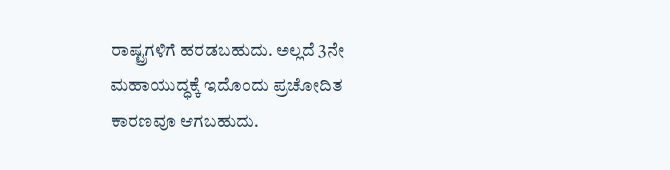ರಾಷ್ಟ್ರಗಳಿಗೆ ಹರಡಬಹುದು. ಅಲ್ಲದೆ 3ನೇ ಮಹಾಯುದ್ಧಕ್ಕೆ ಇದೊಂದು ಪ್ರಚೋದಿತ ಕಾರಣವೂ ಆಗಬಹುದು.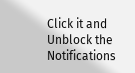Click it and Unblock the Notifications